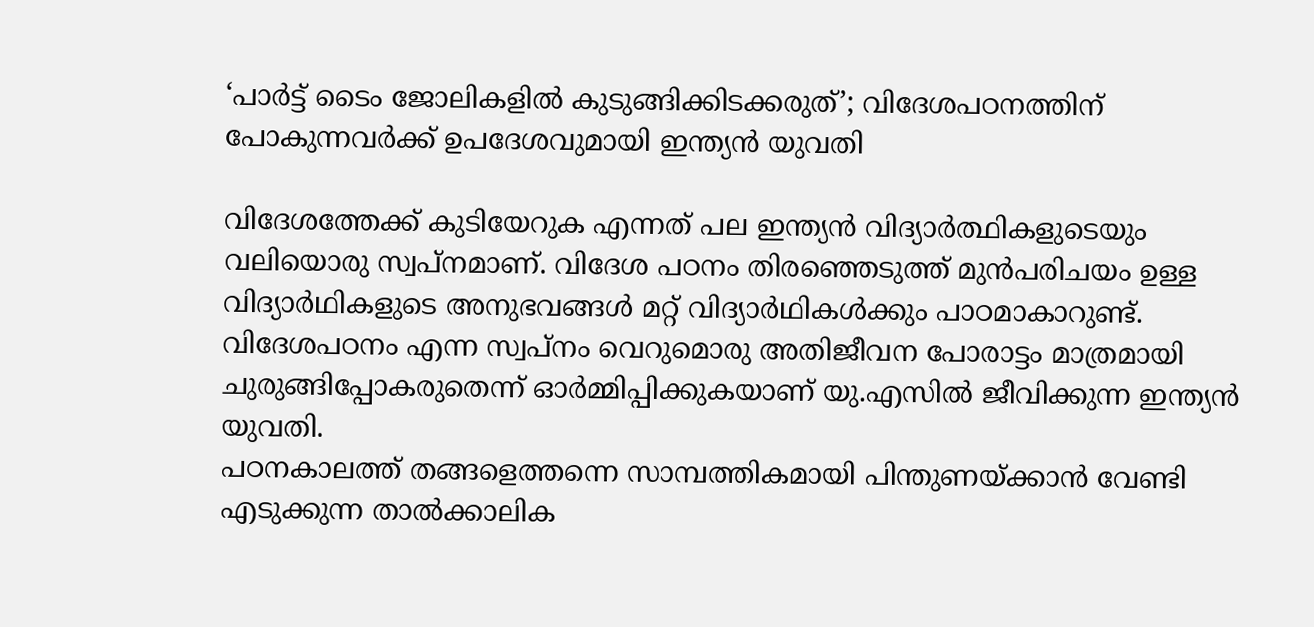‘പാർട്ട് ടൈം ജോലികളിൽ കുടുങ്ങിക്കിടക്കരുത്’; വിദേശപഠനത്തിന് പോകുന്നവർക്ക് ഉപദേശവുമായി ഇന്ത്യൻ യുവതി

വിദേശത്തേക്ക് കുടിയേറുക എന്നത് പല ഇന്ത്യൻ വിദ്യാർത്ഥികളുടെയും വലിയൊരു സ്വപ്നമാണ്. വിദേശ പഠനം തിരഞ്ഞെടുത്ത് മുൻപരിചയം ഉള്ള വിദ്യാർഥികളുടെ അനുഭവങ്ങൾ മറ്റ് വിദ്യാർഥികൾക്കും പാഠമാകാറുണ്ട്. വിദേശപഠനം എന്ന സ്വപ്നം വെറുമൊരു അതിജീവന പോരാട്ടം മാത്രമായി ചുരുങ്ങിപ്പോകരുതെന്ന് ഓർമ്മിപ്പിക്കുകയാണ് യു.എസിൽ ജീവിക്കുന്ന ഇന്ത്യൻ യുവതി.
പഠനകാലത്ത് തങ്ങളെത്തന്നെ സാമ്പത്തികമായി പിന്തുണയ്ക്കാൻ വേണ്ടി എടുക്കുന്ന താൽക്കാലിക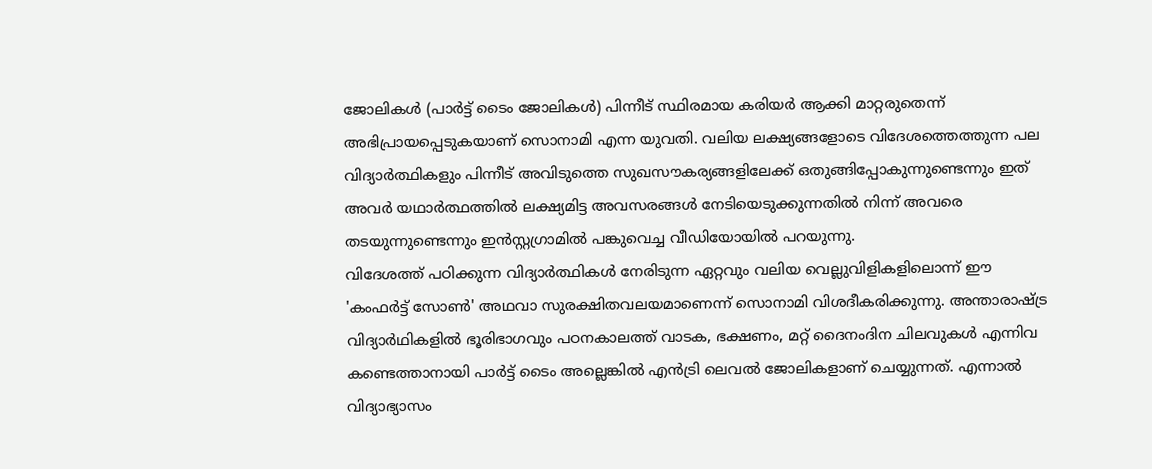ജോലികൾ (പാർട്ട് ടൈം ജോലികൾ) പിന്നീട് സ്ഥിരമായ കരിയർ ആക്കി മാറ്റരുതെന്ന് അഭിപ്രായപ്പെടുകയാണ് സൊനാമി എന്ന യുവതി. വലിയ ലക്ഷ്യങ്ങളോടെ വിദേശത്തെത്തുന്ന പല വിദ്യാർത്ഥികളും പിന്നീട് അവിടുത്തെ സുഖസൗകര്യങ്ങളിലേക്ക് ഒതുങ്ങിപ്പോകുന്നുണ്ടെന്നും ഇത് അവർ യഥാർത്ഥത്തിൽ ലക്ഷ്യമിട്ട അവസരങ്ങൾ നേടിയെടുക്കുന്നതിൽ നിന്ന് അവരെ തടയുന്നുണ്ടെന്നും ഇൻസ്റ്റഗ്രാമിൽ പങ്കുവെച്ച വീഡിയോയിൽ പറയുന്നു.
വിദേശത്ത് പഠിക്കുന്ന വിദ്യാർത്ഥികൾ നേരിടുന്ന ഏറ്റവും വലിയ വെല്ലുവിളികളിലൊന്ന് ഈ 'കംഫർട്ട് സോൺ' അഥവാ സുരക്ഷിതവലയമാണെന്ന് സൊനാമി വിശദീകരിക്കുന്നു. അന്താരാഷ്ട്ര വിദ്യാർഥികളിൽ ഭൂരിഭാഗവും പഠനകാലത്ത് വാടക, ഭക്ഷണം, മറ്റ് ദൈനംദിന ചിലവുകൾ എന്നിവ കണ്ടെത്താനായി പാർട്ട് ടൈം അല്ലെങ്കിൽ എൻട്രി ലെവൽ ജോലികളാണ് ചെയ്യുന്നത്. എന്നാൽ വിദ്യാഭ്യാസം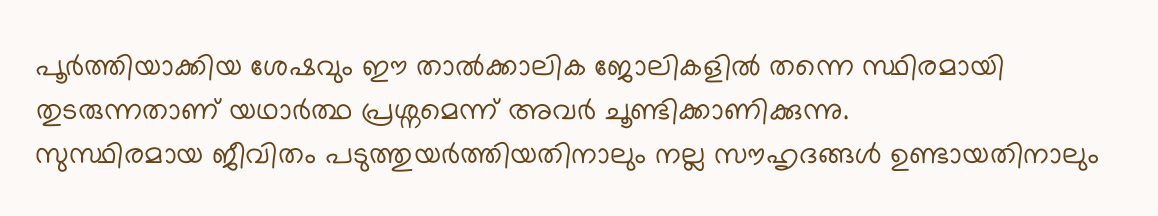പൂർത്തിയാക്കിയ ശേഷവും ഈ താൽക്കാലിക ജോലികളിൽ തന്നെ സ്ഥിരമായി തുടരുന്നതാണ് യഥാർത്ഥ പ്രശ്നമെന്ന് അവർ ചൂണ്ടിക്കാണിക്കുന്നു.
സുസ്ഥിരമായ ജീവിതം പടുത്തുയർത്തിയതിനാലും നല്ല സൗഹൃദങ്ങൾ ഉണ്ടായതിനാലും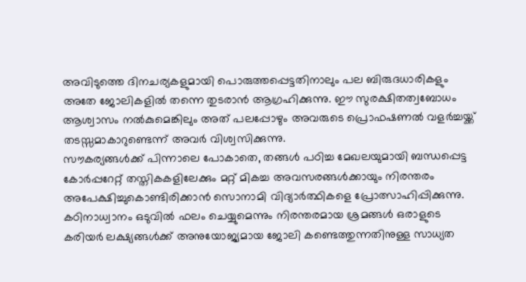അവിടുത്തെ ദിനചര്യകളുമായി പൊരുത്തപ്പെട്ടതിനാലും പല ബിരുദധാരികളും അതേ ജോലികളിൽ തന്നെ തുടരാൻ ആഗ്രഹിക്കുന്നു. ഈ സുരക്ഷിതത്വബോധം ആശ്വാസം നൽകുമെങ്കിലും അത് പലപ്പോഴും അവരുടെ പ്രൊഫഷണൽ വളർച്ചയ്ക്ക് തടസ്സമാകാറുണ്ടെന്ന് അവർ വിശ്വസിക്കുന്നു.
സൗകര്യങ്ങൾക്ക് പിന്നാലെ പോകാതെ, തങ്ങൾ പഠിച്ച മേഖലയുമായി ബന്ധപ്പെട്ട കോർപ്പറേറ്റ് തസ്തികകളിലേക്കും മറ്റ് മികച്ച അവസരങ്ങൾക്കായും നിരന്തരം അപേക്ഷിച്ചുകൊണ്ടിരിക്കാൻ സൊനാമി വിദ്യാർത്ഥികളെ പ്രോത്സാഹിപ്പിക്കുന്നു. കഠിനാധ്വാനം ഒടുവിൽ ഫലം ചെയ്യുമെന്നും നിരന്തരമായ ശ്രമങ്ങൾ ഒരാളുടെ കരിയർ ലക്ഷ്യങ്ങൾക്ക് അനുയോജ്യമായ ജോലി കണ്ടെത്തുന്നതിനുള്ള സാധ്യത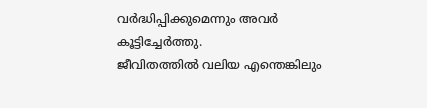വർദ്ധിപ്പിക്കുമെന്നും അവർ കൂട്ടിച്ചേർത്തു.
ജീവിതത്തിൽ വലിയ എന്തെങ്കിലും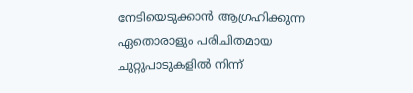നേടിയെടുക്കാൻ ആഗ്രഹിക്കുന്ന ഏതൊരാളും പരിചിതമായ ചുറ്റുപാടുകളിൽ നിന്ന്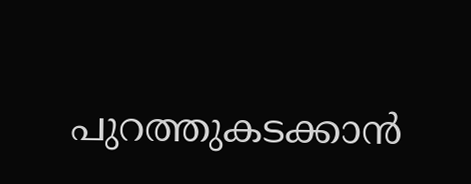പുറത്തുകടക്കാൻ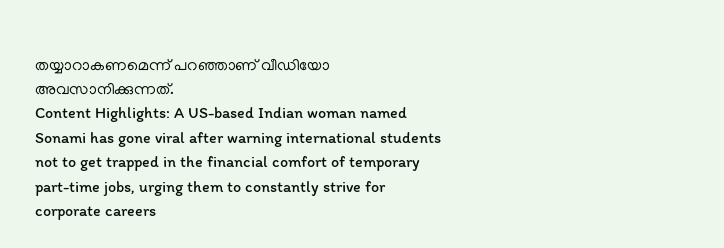തയ്യാറാകണമെന്ന് പറഞ്ഞാണ് വീഡിയോ അവസാനിക്കുന്നത്.
Content Highlights: A US-based Indian woman named Sonami has gone viral after warning international students not to get trapped in the financial comfort of temporary part-time jobs, urging them to constantly strive for corporate careers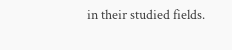in their studied fields.